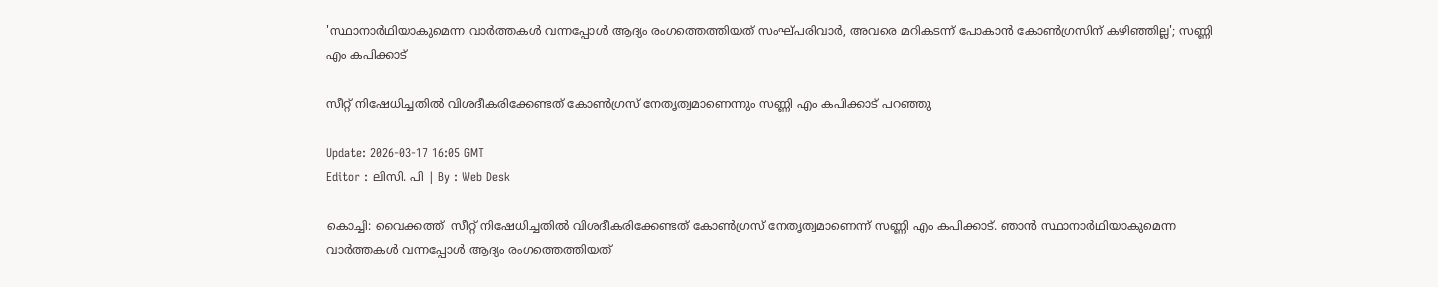'സ്ഥാനാര്‍ഥിയാകുമെന്ന വാര്‍ത്തകള്‍ വന്നപ്പോള്‍ ആദ്യം രംഗത്തെത്തിയത് സംഘ്പരിവാര്‍, അവരെ മറികടന്ന് പോകാന്‍ കോണ്‍ഗ്രസിന് കഴിഞ്ഞില്ല'; സണ്ണി എം കപിക്കാട്

സീറ്റ് നിഷേധിച്ചതില്‍ വിശദീകരിക്കേണ്ടത് കോണ്‍ഗ്രസ് നേതൃത്വമാണെന്നും സണ്ണി എം കപിക്കാട് പറഞ്ഞു

Update: 2026-03-17 16:05 GMT
Editor : ലിസി. പി | By : Web Desk

കൊച്ചി: വൈക്കത്ത്  സീറ്റ് നിഷേധിച്ചതില്‍ വിശദീകരിക്കേണ്ടത് കോണ്‍ഗ്രസ് നേതൃത്വമാണെന്ന് സണ്ണി എം കപിക്കാട്. ഞാന്‍ സ്ഥാനാര്‍ഥിയാകുമെന്ന വാര്‍ത്തകള്‍ വന്നപ്പോള്‍ ആദ്യം രംഗത്തെത്തിയത്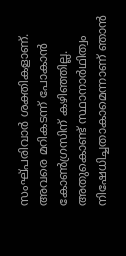സംഘ്പരിവാര്‍ ശക്തികളാണ്. അവരെ മറികടന്ന് പോകാന്‍ കോണ്‍ഗ്രസിന് കഴിഞ്ഞില്ല. അതുകൊണ്ട് സ്ഥാനാര്‍ഥിത്വം നിഷേധിച്ചതാകാമെന്നാണ് ഞാന്‍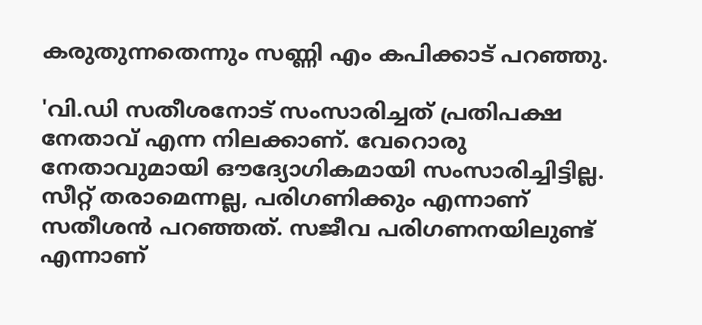കരുതുന്നതെന്നും സണ്ണി എം കപിക്കാട് പറഞ്ഞു.

'വി.ഡി സതീശനോട് സംസാരിച്ചത് പ്രതിപക്ഷ നേതാവ് എന്ന നിലക്കാണ്. വേറൊരു നേതാവുമായി ഔദ്യോഗികമായി സംസാരിച്ചിട്ടില്ല. സീറ്റ് തരാമെന്നല്ല, പരിഗണിക്കും എന്നാണ് സതീശന്‍ പറഞ്ഞത്. സജീവ പരിഗണനയിലുണ്ട് എന്നാണ്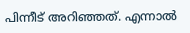പിന്നീട് അറിഞ്ഞത്. എന്നാല്‍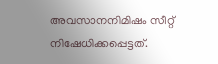അവസാനനിമിഷം സീറ്റ് നിഷേധിക്കപ്പെട്ടത്.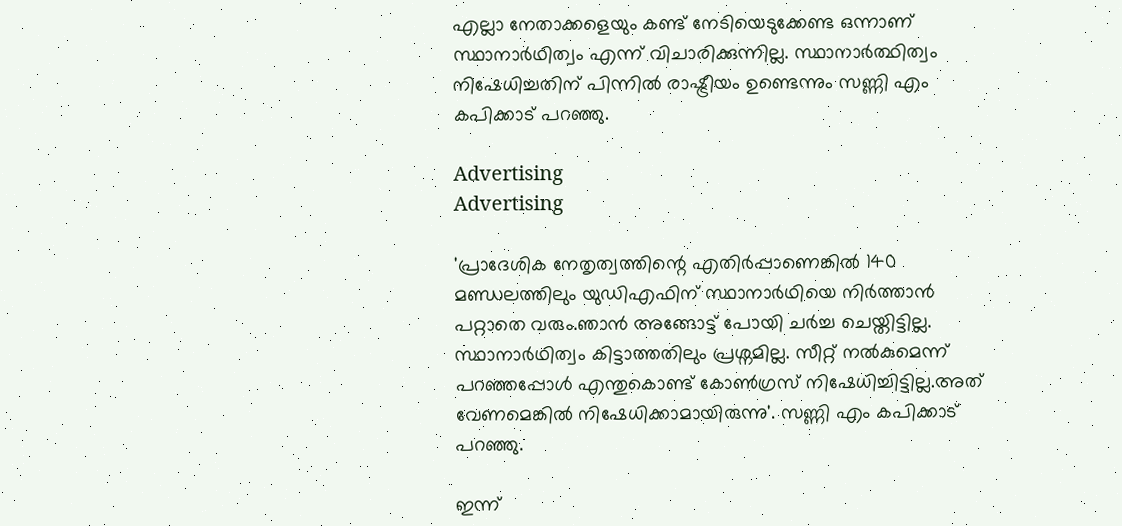എല്ലാ നേതാക്കളെയും കണ്ട് നേടിയെടുക്കേണ്ട ഒന്നാണ് സ്ഥാനാർഥിത്വം എന്ന് വിചാരിക്കുന്നില്ല. സ്ഥാനാർത്ഥിത്വം നിഷേധിച്ചതിന് പിന്നിൽ രാഷ്ട്രീയം ഉണ്ടെന്നും സണ്ണി എം കപിക്കാട് പറഞ്ഞു.

Advertising
Advertising

'പ്രാദേശിക നേതൃത്വത്തിന്റെ എതിർപ്പാണെങ്കിൽ 140 മണ്ഡലത്തിലും യുഡിഎഫിന് സ്ഥാനാർഥിയെ നിർത്താൻ പറ്റാതെ വരും.ഞാന്‍ അങ്ങോട്ട് പോയി ചര്‍ച്ച ചെയ്തിട്ടില്ല. സ്ഥാനാര്‍ഥിത്വം കിട്ടാത്തതിലും പ്രശ്നമില്ല. സീറ്റ് നല്‍കുമെന്ന് പറഞ്ഞപ്പോള്‍ എന്തുകൊണ്ട് കോണ്‍ഗ്രസ് നിഷേധിച്ചിട്ടില്ല.അത് വേണമെങ്കില്‍ നിഷേധിക്കാമായിരുന്നു'. സണ്ണി എം കപിക്കാട് പറഞ്ഞു.

ഇന്ന്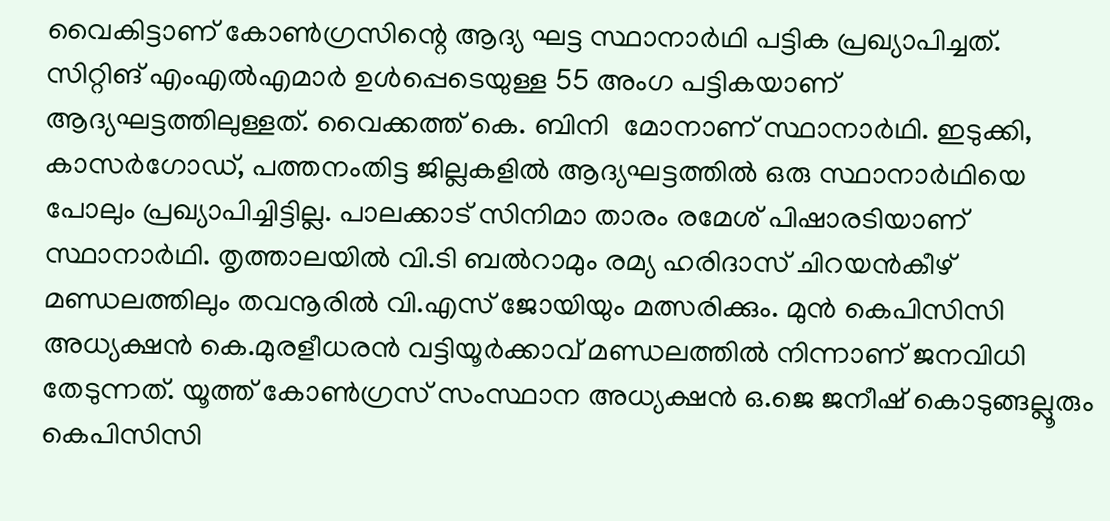വൈകിട്ടാണ് കോൺഗ്രസിന്റെ ആദ്യ ഘട്ട സ്ഥാനാർഥി പട്ടിക പ്രഖ്യാപിച്ചത്. സിറ്റിങ് എംഎൽഎമാർ ഉൾപ്പെടെയുള്ള 55 അംഗ പട്ടികയാണ് ആദ്യഘട്ടത്തിലുള്ളത്. വൈക്കത്ത് കെ. ബിനി  മോനാണ് സ്ഥാനാര്‍ഥി. ഇടുക്കി, കാസർഗോഡ്, പത്തനംതിട്ട ജില്ലകളിൽ ആദ്യഘട്ടത്തിൽ ഒരു സ്ഥാനാർഥിയെ പോലും പ്രഖ്യാപിച്ചിട്ടില്ല. പാലക്കാട് സിനിമാ താരം രമേശ് പിഷാരടിയാണ് സ്ഥാനാർഥി. തൃത്താലയിൽ വി.ടി ബൽറാമും രമ്യ ഹരിദാസ് ചിറയൻകീഴ് മണ്ഡലത്തിലും തവനൂരിൽ വി.എസ് ജോയിയും മത്സരിക്കും. മുൻ കെപിസിസി അധ്യക്ഷൻ കെ.മുരളീധരൻ വട്ടിയൂർക്കാവ് മണ്ഡലത്തിൽ നിന്നാണ് ജനവിധി തേടുന്നത്. യൂത്ത് കോൺഗ്രസ് സംസ്ഥാന അധ്യക്ഷൻ ഒ.ജെ ജനീഷ് കൊടുങ്ങല്ലൂരും കെപിസിസി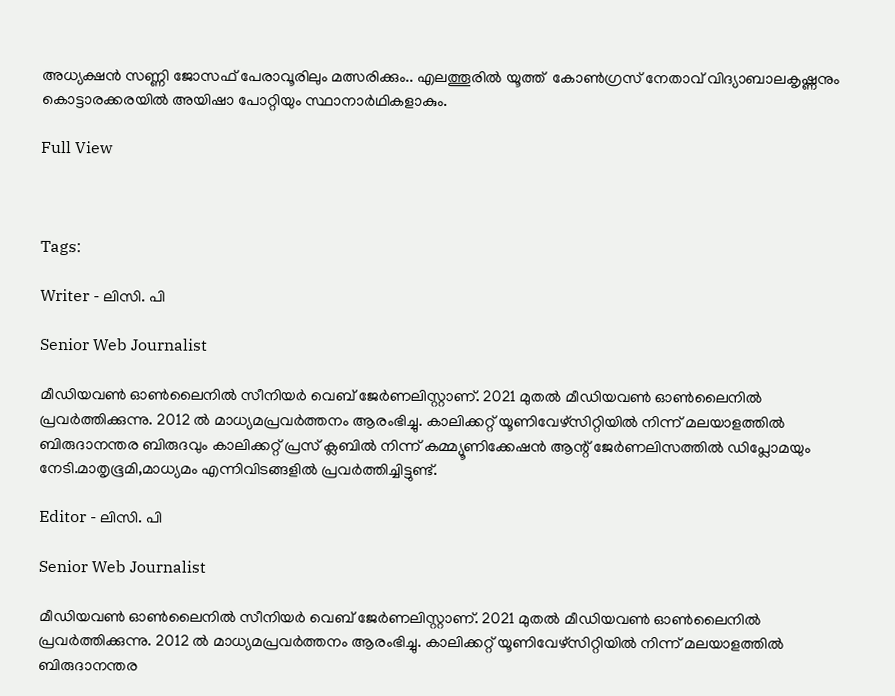അധ്യക്ഷൻ സണ്ണി ജോസഫ് പേരാവൂരിലും മത്സരിക്കും.. എലത്തൂരിൽ യൂത്ത്  കോൺഗ്രസ് നേതാവ് വിദ്യാബാലകൃഷ്ണനും കൊട്ടാരക്കരയിൽ അയിഷാ പോറ്റിയും സ്ഥാനാർഥികളാകും.

Full View



Tags:

Writer - ലിസി. പി

Senior Web Journalist

മീഡിയവൺ ഓൺലൈനിൽ സീനിയർ വെബ് ജേർണലിസ്റ്റാണ്. 2021 മുതൽ മീഡിയവൺ ഓൺലൈനിൽ പ്രവർത്തിക്കുന്നു. 2012 ല്‍ മാധ്യമപ്രവര്‍ത്തനം ആരംഭിച്ചു. കാലിക്കറ്റ് യൂണിവേഴ്‌സിറ്റിയിൽ നിന്ന് മലയാളത്തിൽ ബിരുദാനന്തര ബിരുദവും കാലിക്കറ്റ് പ്രസ് ക്ലബിൽ നിന്ന് കമ്മ്യൂണിക്കേഷൻ ആന്റ് ജേർണലിസത്തിൽ ഡിപ്ലോമയും നേടി.മാതൃഭൂമി,മാധ്യമം എന്നിവിടങ്ങളിൽ പ്രവർത്തിച്ചിട്ടുണ്ട്.

Editor - ലിസി. പി

Senior Web Journalist

മീഡിയവൺ ഓൺലൈനിൽ സീനിയർ വെബ് ജേർണലിസ്റ്റാണ്. 2021 മുതൽ മീഡിയവൺ ഓൺലൈനിൽ പ്രവർത്തിക്കുന്നു. 2012 ല്‍ മാധ്യമപ്രവര്‍ത്തനം ആരംഭിച്ചു. കാലിക്കറ്റ് യൂണിവേഴ്‌സിറ്റിയിൽ നിന്ന് മലയാളത്തിൽ ബിരുദാനന്തര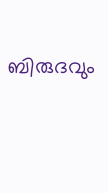ബിരുദവും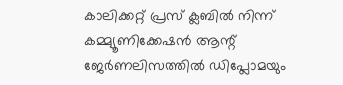കാലിക്കറ്റ് പ്രസ് ക്ലബിൽ നിന്ന് കമ്മ്യൂണിക്കേഷൻ ആന്റ് ജേർണലിസത്തിൽ ഡിപ്ലോമയും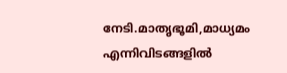നേടി.മാതൃഭൂമി,മാധ്യമം എന്നിവിടങ്ങളിൽ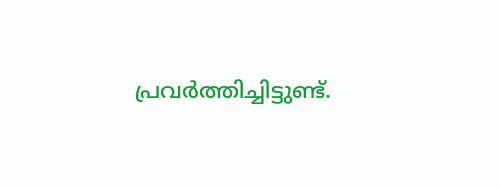പ്രവർത്തിച്ചിട്ടുണ്ട്.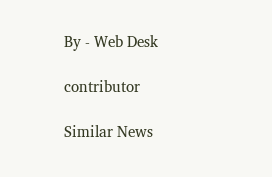By - Web Desk

contributor

Similar News